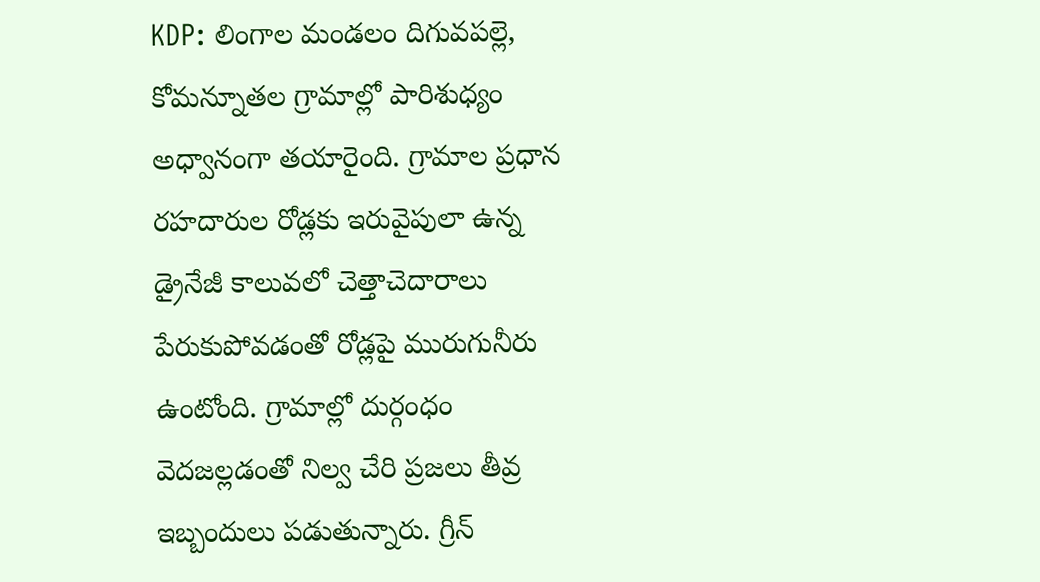KDP: లింగాల మండలం దిగువపల్లె, కోమన్నూతల గ్రామాల్లో పారిశుధ్యం అధ్వానంగా తయారైంది. గ్రామాల ప్రధాన రహదారుల రోడ్లకు ఇరువైపులా ఉన్న డ్రైనేజీ కాలువలో చెత్తాచెదారాలు పేరుకుపోవడంతో రోడ్లపై మురుగునీరు ఉంటోంది. గ్రామాల్లో దుర్గంధం వెదజల్లడంతో నిల్వ చేరి ప్రజలు తీవ్ర ఇబ్బందులు పడుతున్నారు. గ్రీన్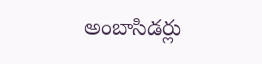అంబాసిడర్లు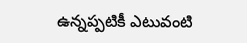ఉన్నప్పటికీ ఎటువంటి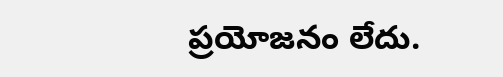ప్రయోజనం లేదు.